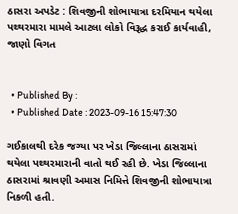ઠાસરા અપડેટ : શિવજીની શોભાયાત્રા દરમિયાન થયેલા પથ્થરમારા મામલે આટલા લોકો વિરૂદ્ધ કરાઈ કાર્યવાહી, જાણો વિગત


  • Published By :
  • Published Date : 2023-09-16 15:47:30

ગઈકાલથી દરેક જગ્યા પર ખેડા જિલ્લાના ઠાસરામાં થયેલા પથ્થરમારાની વાતો થઈ રહી છે. ખેડા જિલ્લાના ઠાસરામાં શ્રાવણી અમાસ નિમિત્તે શિવજીની શોભાયાત્રા નિકળી હતી.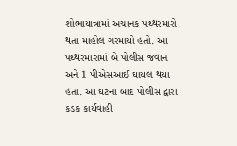શોભાયાત્રામાં અચાનક પથ્થરમારો થતા માહોલ ગરમાયો હતો. આ પથ્થરમારામાં બે પોલીસ જવાન અને 1 પીએસઆઈ ઘાયલ થયા હતા. આ ઘટના બાદ પોલીસ દ્વારા કડક કાર્યવાહી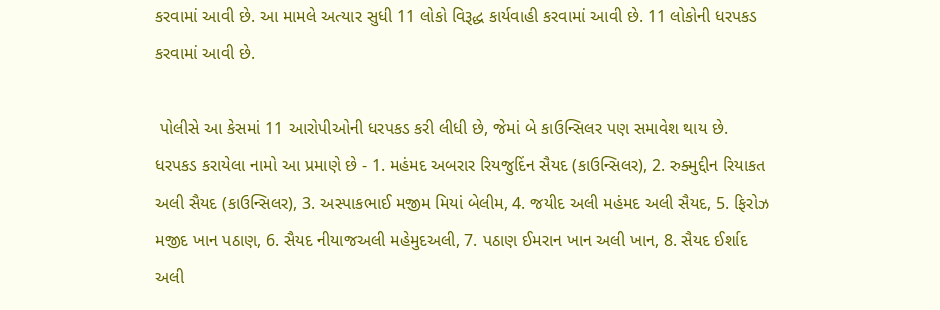કરવામાં આવી છે. આ મામલે અત્યાર સુધી 11 લોકો વિરૂદ્ધ કાર્યવાહી કરવામાં આવી છે. 11 લોકોની ધરપકડ કરવામાં આવી છે.

 પોલીસે આ કેસમાં 11 આરોપીઓની ધરપકડ કરી લીધી છે, જેમાં બે કાઉન્સિલર પણ સમાવેશ થાય છે. ધરપકડ કરાયેલા નામો આ પ્રમાણે છે - 1. મહંમદ અબરાર રિયજુદિંન સૈયદ (કાઉન્સિલર), 2. રુક્મુદ્દીન રિયાકત અલી સૈયદ (કાઉન્સિલર), 3. અસ્પાકભાઈ મજીમ મિયાં બેલીમ, 4. જયીદ અલી મહંમદ અલી સૈયદ, 5. ફિરોઝ મજીદ ખાન પઠાણ, 6. સૈયદ નીયાજઅલી મહેમુદઅલી, 7. પઠાણ ઈમરાન ખાન અલી ખાન, 8. સૈયદ ઈર્શાદ અલી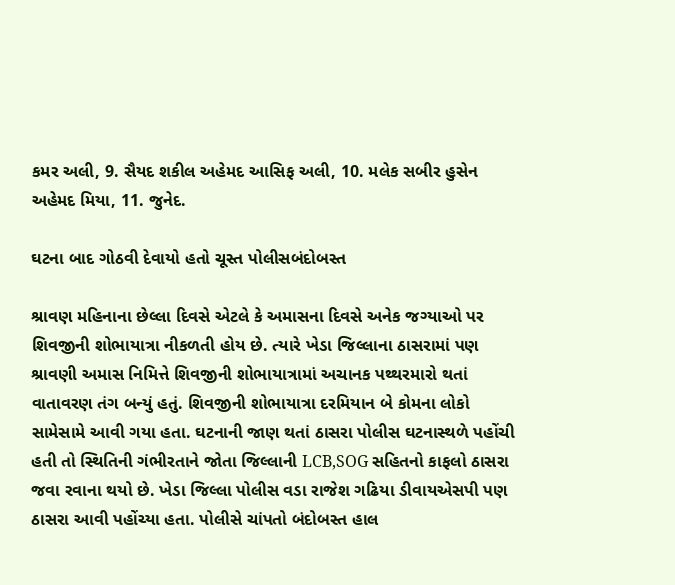કમર અલી, 9. સૈયદ શકીલ અહેમદ આસિફ અલી, 10. મલેક સબીર હુસેન અહેમદ મિયા, 11. જુનેદ.

ઘટના બાદ ગોઠવી દેવાયો હતો ચૂસ્ત પોલીસબંદોબસ્ત

શ્રાવણ મહિનાના છેલ્લા દિવસે એટલે કે અમાસના દિવસે અનેક જગ્યાઓ પર શિવજીની શોભાયાત્રા નીકળતી હોય છે. ત્યારે ખેડા જિલ્લાના ઠાસરામાં પણ શ્રાવણી અમાસ નિમિત્તે શિવજીની શોભાયાત્રામાં અચાનક પથ્થરમારો થતાં વાતાવરણ તંગ બન્યું હતું. શિવજીની શોભાયાત્રા દરમિયાન બે કોમના લોકો સામેસામે આવી ગયા હતા. ઘટનાની જાણ થતાં ઠાસરા પોલીસ ઘટનાસ્થળે પહોંચી હતી તો સ્થિતિની ગંભીરતાને જોતા જિલ્લાની LCB,SOG સહિતનો કાફલો ઠાસરા જવા રવાના થયો છે. ખેડા જિલ્લા પોલીસ વડા રાજેશ ગઢિયા ડીવાયએસપી પણ ઠાસરા આવી પહોંચ્યા હતા. પોલીસે ચાંપતો બંદોબસ્ત હાલ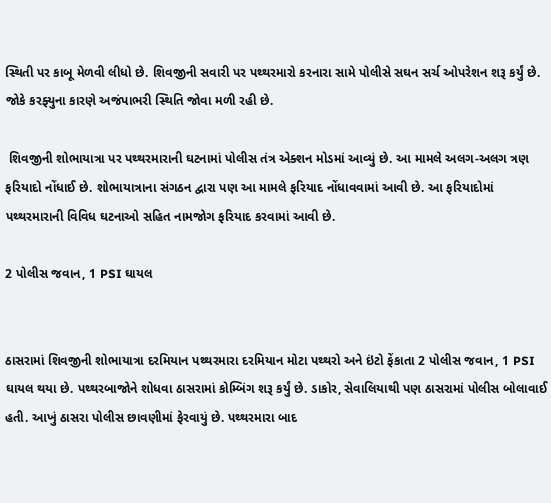સ્થિતી પર કાબૂ મેળવી લીધો છે. શિવજીની સવારી પર પથ્થરમારો કરનારા સામે પોલીસે સઘન સર્ચ ઓપરેશન શરૂ કર્યું છે. જોકે કરફ્યુના કારણે અજંપાભરી સ્થિતિ જોવા મળી રહી છે.

 શિવજીની શોભાયાત્રા પર પથ્થરમારાની ઘટનામાં પોલીસ તંત્ર એક્શન મોડમાં આવ્યું છે. આ મામલે અલગ-અલગ ત્રણ ફરિયાદો નોંધાઈ છે. શોભાયાત્રાના સંગઠન દ્વારા પણ આ મામલે ફરિયાદ નોંધાવવામાં આવી છે. આ ફરિયાદોમાં પથ્થરમારાની વિવિધ ઘટનાઓ સહિત નામજોગ ફરિયાદ કરવામાં આવી છે.

2 પોલીસ જવાન, 1 PSI ઘાયલ


ઠાસરામાં શિવજીની શોભાયાત્રા દરમિયાન પથ્થરમારા દરમિયાન મોટા પથ્થરો અને ઇંટો ફેંકાતા 2 પોલીસ જવાન, 1 PSI ઘાયલ થયા છે. પથ્થરબાજોને શોધવા ઠાસરામાં કોમ્બિંગ શરૂ કર્યું છે. ડાકોર, સેવાલિયાથી પણ ઠાસરામાં પોલીસ બોલાવાઈ હતી. આખું ઠાસરા પોલીસ છાવણીમાં ફેરવાયું છે. પથ્થરમારા બાદ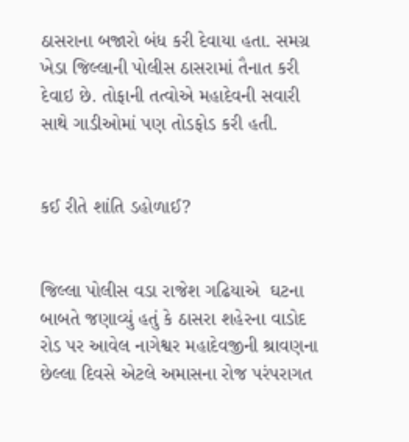ઠાસરાના બજારો બંધ કરી દેવાયા હતા. સમગ્ર ખેડા જિલ્લાની પોલીસ ઠાસરામાં તૈનાત કરી દેવાઇ છે. તોફાની તત્વોએ મહાદેવની સવારી સાથે ગાડીઓમાં પણ તોડફોડ કરી હતી.


કઈ રીતે શાંતિ ડહોળાઈ?


જિલ્લા પોલીસ વડા રાજેશ ગઢિયાએ  ઘટના બાબતે જણાવ્યું હતું કે ઠાસરા શહેરના વાડોદ રોડ પર આવેલ નાગેશ્વર મહાદેવજીની શ્રાવણના છેલ્લા દિવસે એટલે અમાસના રોજ પરંપરાગત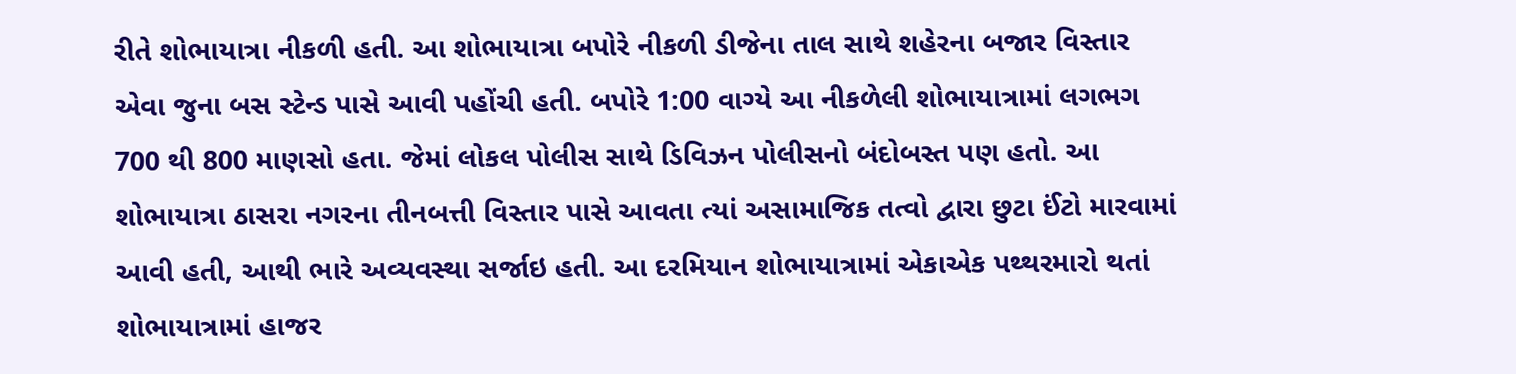રીતે શોભાયાત્રા નીકળી હતી. આ શોભાયાત્રા બપોરે નીકળી ડીજેના તાલ સાથે શહેરના બજાર વિસ્તાર એવા જુના બસ સ્ટેન્ડ પાસે આવી પહોંચી હતી. બપોરે 1:00 વાગ્યે આ નીકળેલી શોભાયાત્રામાં લગભગ 700 થી 800 માણસો હતા. જેમાં લોકલ પોલીસ સાથે ડિવિઝન પોલીસનો બંદોબસ્ત પણ હતો. આ શોભાયાત્રા ઠાસરા નગરના તીનબત્તી વિસ્તાર પાસે આવતા ત્યાં અસામાજિક તત્વો દ્વારા છુટા ઈંટો મારવામાં આવી હતી, આથી ભારે અવ્યવસ્થા સર્જાઇ હતી. આ દરમિયાન શોભાયાત્રામાં એકાએક પથ્થરમારો થતાં શોભાયાત્રામાં હાજર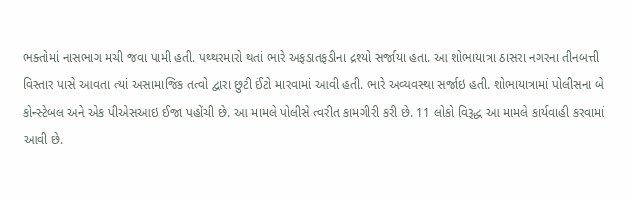ભક્તોમાં નાસભાગ મચી જવા પામી હતી. પથ્થરમારો થતાં ભારે અફડાતફડીના દ્રશ્યો સર્જાયા હતા. આ શોભાયાત્રા ઠાસરા નગરના તીનબત્તી વિસ્તાર પાસે આવતા ત્યાં અસામાજિક તત્વો દ્વારા છુટી ઈંટો મારવામાં આવી હતી. ભારે અવ્યવસ્થા સર્જાઇ હતી. શોભાયાત્રામાં પોલીસના બે કોન્સ્ટેબલ અને એક પીએસઆઇ ઈજા પહોંચી છે. આ મામલે પોલીસે ત્વરીત કામગીરી કરી છે. 11 લોકો વિરૂદ્ધ આ મામલે કાર્યવાહી કરવામાં આવી છે.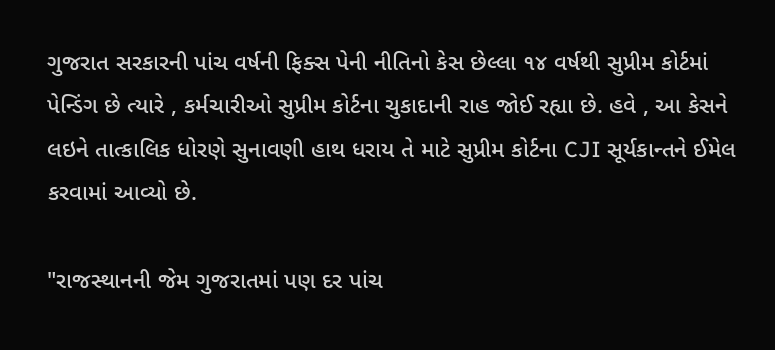ગુજરાત સરકારની પાંચ વર્ષની ફિક્સ પેની નીતિનો કેસ છેલ્લા ૧૪ વર્ષથી સુપ્રીમ કોર્ટમાં પેન્ડિંગ છે ત્યારે , કર્મચારીઓ સુપ્રીમ કોર્ટના ચુકાદાની રાહ જોઈ રહ્યા છે. હવે , આ કેસને લઇને તાત્કાલિક ધોરણે સુનાવણી હાથ ધરાય તે માટે સુપ્રીમ કોર્ટના CJI સૂર્યકાન્તને ઈમેલ કરવામાં આવ્યો છે.

"રાજસ્થાનની જેમ ગુજરાતમાં પણ દર પાંચ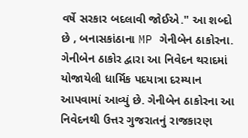વર્ષે સરકાર બદલાવી જોઈએ." આ શબ્દો છે , બનાસકાંઠાના MP ગેનીબેન ઠાકોરના. ગેનીબેન ઠાકોર દ્વારા આ નિવેદન થરાદમાં યોજાયેલી ધાર્મિક પદયાત્રા દરમ્યાન આપવામાં આવ્યું છે. ગેનીબેન ઠાકોરના આ નિવેદનથી ઉત્તર ગુજરાતનું રાજકારણ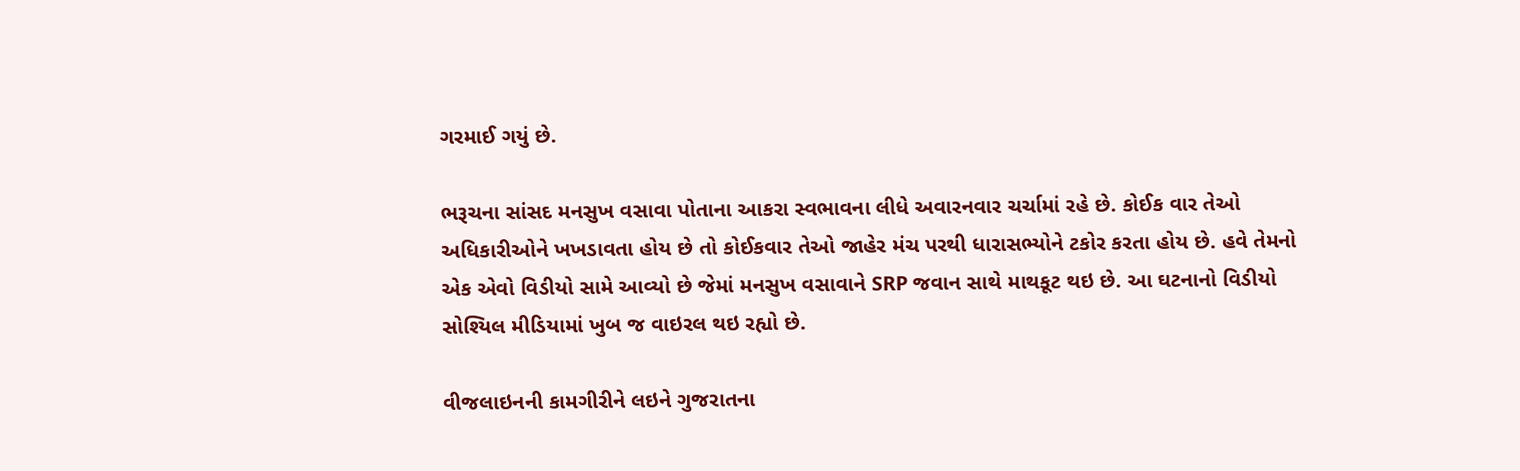ગરમાઈ ગયું છે.

ભરૂચના સાંસદ મનસુખ વસાવા પોતાના આકરા સ્વભાવના લીધે અવારનવાર ચર્ચામાં રહે છે. કોઈક વાર તેઓ અધિકારીઓને ખખડાવતા હોય છે તો કોઈકવાર તેઓ જાહેર મંચ પરથી ધારાસભ્યોને ટકોર કરતા હોય છે. હવે તેમનો એક એવો વિડીયો સામે આવ્યો છે જેમાં મનસુખ વસાવાને SRP જવાન સાથે માથકૂટ થઇ છે. આ ઘટનાનો વિડીયો સોશ્યિલ મીડિયામાં ખુબ જ વાઇરલ થઇ રહ્યો છે.

વીજલાઇનની કામગીરીને લઇને ગુજરાતના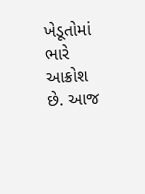ખેડૂતોમાં ભારે આક્રોશ છે. આજ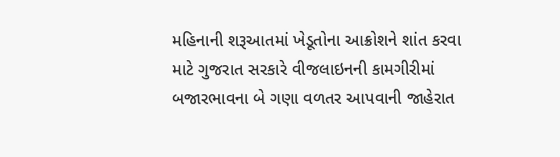મહિનાની શરૂઆતમાં ખેડૂતોના આક્રોશને શાંત કરવા માટે ગુજરાત સરકારે વીજલાઇનની કામગીરીમાં બજારભાવના બે ગણા વળતર આપવાની જાહેરાત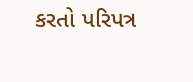કરતો પરિપત્ર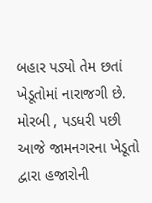બહાર પડ્યો તેમ છતાં ખેડૂતોમાં નારાજગી છે. મોરબી , પડધરી પછી આજે જામનગરના ખેડૂતો દ્વારા હજારોની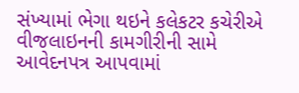સંખ્યામાં ભેગા થઇને કલેકટર કચેરીએ વીજલાઇનની કામગીરીની સામે આવેદનપત્ર આપવામાં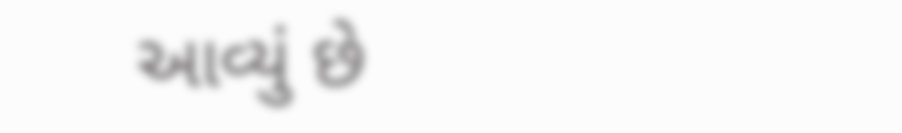આવ્યું છે